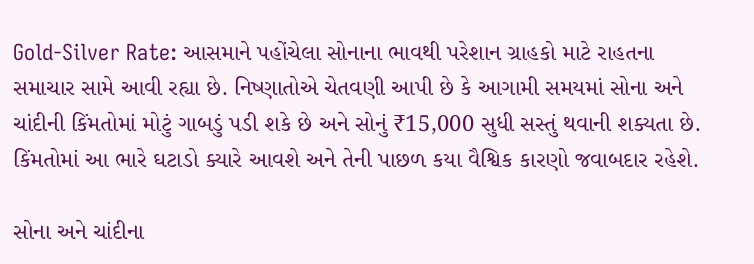Gold-Silver Rate: આસમાને પહોંચેલા સોનાના ભાવથી પરેશાન ગ્રાહકો માટે રાહતના સમાચાર સામે આવી રહ્યા છે. નિષ્ણાતોએ ચેતવણી આપી છે કે આગામી સમયમાં સોના અને ચાંદીની કિંમતોમાં મોટું ગાબડું પડી શકે છે અને સોનું ₹15,000 સુધી સસ્તું થવાની શક્યતા છે. કિંમતોમાં આ ભારે ઘટાડો ક્યારે આવશે અને તેની પાછળ કયા વૈશ્વિક કારણો જવાબદાર રહેશે.

સોના અને ચાંદીના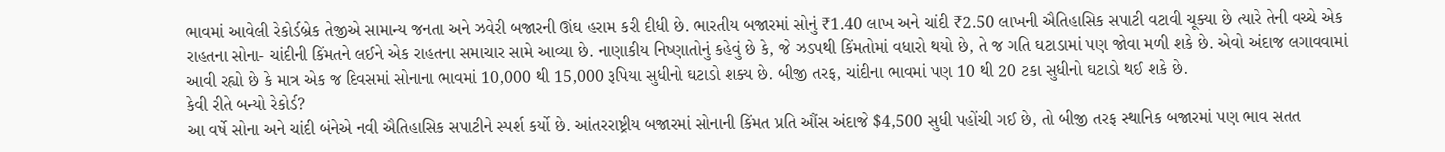ભાવમાં આવેલી રેકોર્ડબ્રેક તેજીએ સામાન્ય જનતા અને ઝવેરી બજારની ઊંઘ હરામ કરી દીધી છે. ભારતીય બજારમાં સોનું ₹1.40 લાખ અને ચાંદી ₹2.50 લાખની ઐતિહાસિક સપાટી વટાવી ચૂક્યા છે ત્યારે તેની વચ્ચે એક રાહતના સોના- ચાંદીની કિંમતને લઈને એક રાહતના સમાચાર સામે આવ્યા છે. નાણાકીય નિષ્ણાતોનું કહેવું છે કે, જે ઝડપથી કિંમતોમાં વધારો થયો છે, તે જ ગતિ ઘટાડામાં પણ જોવા મળી શકે છે. એવો અંદાજ લગાવવામાં આવી રહ્યો છે કે માત્ર એક જ દિવસમાં સોનાના ભાવમાં 10,000 થી 15,000 રૂપિયા સુધીનો ઘટાડો શક્ય છે. બીજી તરફ, ચાંદીના ભાવમાં પણ 10 થી 20 ટકા સુધીનો ઘટાડો થઈ શકે છે.
કેવી રીતે બન્યો રેકોર્ડ?
આ વર્ષે સોના અને ચાંદી બંનેએ નવી ઐતિહાસિક સપાટીને સ્પર્શ કર્યો છે. આંતરરાષ્ટ્રીય બજારમાં સોનાની કિંમત પ્રતિ ઔંસ અંદાજે $4,500 સુધી પહોંચી ગઈ છે, તો બીજી તરફ સ્થાનિક બજારમાં પણ ભાવ સતત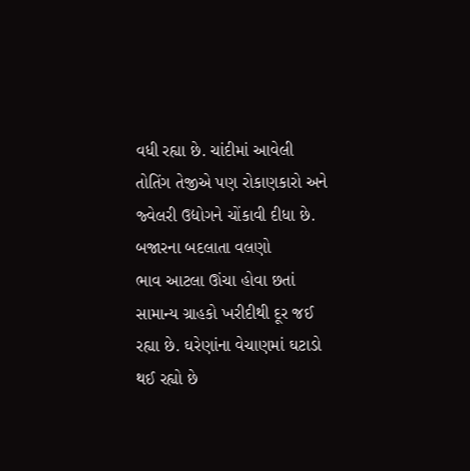વધી રહ્યા છે. ચાંદીમાં આવેલી તોતિંગ તેજીએ પણ રોકાણકારો અને જ્વેલરી ઉદ્યોગને ચોંકાવી દીધા છે.
બજારના બદલાતા વલણો
ભાવ આટલા ઊંચા હોવા છતાં સામાન્ય ગ્રાહકો ખરીદીથી દૂર જઈ રહ્યા છે. ઘરેણાંના વેચાણમાં ઘટાડો થઈ રહ્યો છે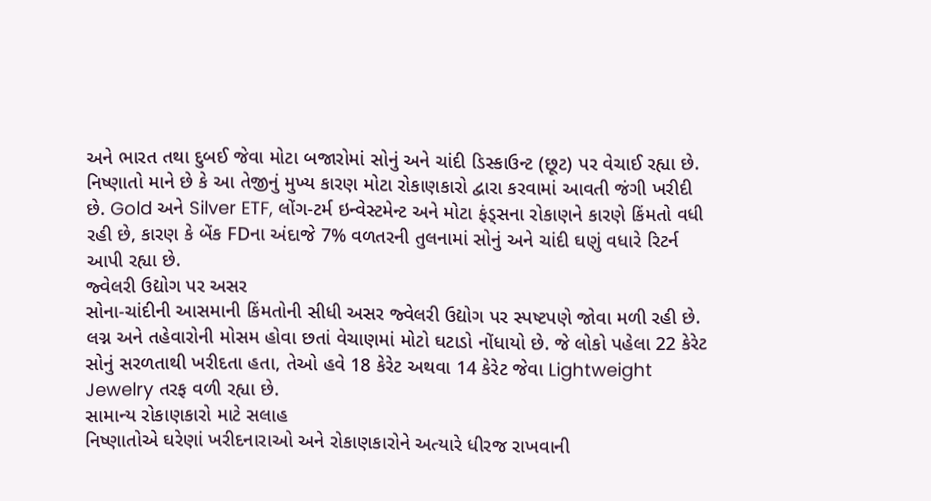અને ભારત તથા દુબઈ જેવા મોટા બજારોમાં સોનું અને ચાંદી ડિસ્કાઉન્ટ (છૂટ) પર વેચાઈ રહ્યા છે. નિષ્ણાતો માને છે કે આ તેજીનું મુખ્ય કારણ મોટા રોકાણકારો દ્વારા કરવામાં આવતી જંગી ખરીદી છે. Gold અને Silver ETF, લોંગ-ટર્મ ઇન્વેસ્ટમેન્ટ અને મોટા ફંડ્સના રોકાણને કારણે કિંમતો વધી રહી છે, કારણ કે બેંક FDના અંદાજે 7% વળતરની તુલનામાં સોનું અને ચાંદી ઘણું વધારે રિટર્ન આપી રહ્યા છે.
જ્વેલરી ઉદ્યોગ પર અસર
સોના-ચાંદીની આસમાની કિંમતોની સીધી અસર જ્વેલરી ઉદ્યોગ પર સ્પષ્ટપણે જોવા મળી રહી છે. લગ્ન અને તહેવારોની મોસમ હોવા છતાં વેચાણમાં મોટો ઘટાડો નોંધાયો છે. જે લોકો પહેલા 22 કેરેટ સોનું સરળતાથી ખરીદતા હતા, તેઓ હવે 18 કેરેટ અથવા 14 કેરેટ જેવા Lightweight Jewelry તરફ વળી રહ્યા છે.
સામાન્ય રોકાણકારો માટે સલાહ
નિષ્ણાતોએ ઘરેણાં ખરીદનારાઓ અને રોકાણકારોને અત્યારે ધીરજ રાખવાની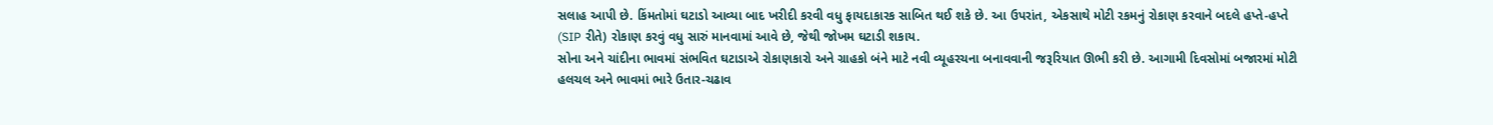સલાહ આપી છે. કિંમતોમાં ઘટાડો આવ્યા બાદ ખરીદી કરવી વધુ ફાયદાકારક સાબિત થઈ શકે છે. આ ઉપરાંત, એકસાથે મોટી રકમનું રોકાણ કરવાને બદલે હપ્તે-હપ્તે (SIP રીતે) રોકાણ કરવું વધુ સારું માનવામાં આવે છે, જેથી જોખમ ઘટાડી શકાય.
સોના અને ચાંદીના ભાવમાં સંભવિત ઘટાડાએ રોકાણકારો અને ગ્રાહકો બંને માટે નવી વ્યૂહરચના બનાવવાની જરૂરિયાત ઊભી કરી છે. આગામી દિવસોમાં બજારમાં મોટી હલચલ અને ભાવમાં ભારે ઉતાર-ચઢાવ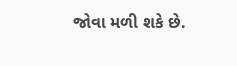જોવા મળી શકે છે.